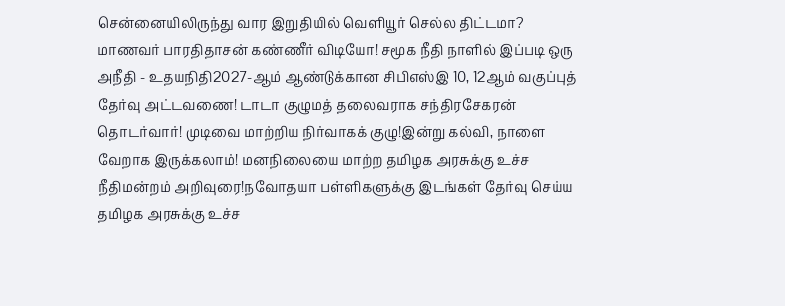சென்னையிலிருந்து வார இறுதியில் வெளியூர் செல்ல திட்டமா? மாணவர் பாரதிதாசன் கண்ணீர் விடியோ! சமூக நீதி நாளில் இப்படி ஒரு அநீதி - உதயநிதி2027-ஆம் ஆண்டுக்கான சிபிஎஸ்இ 10, 12ஆம் வகுப்புத் தேர்வு அட்டவணை! டாடா குழுமத் தலைவராக சந்திரசேகரன் தொடர்வார்! முடிவை மாற்றிய நிர்வாகக் குழு!இன்று கல்வி, நாளை வேறாக இருக்கலாம்! மனநிலையை மாற்ற தமிழக அரசுக்கு உச்ச நீதிமன்றம் அறிவுரை!நவோதயா பள்ளிகளுக்கு இடங்கள் தேர்வு செய்ய தமிழக அரசுக்கு உச்ச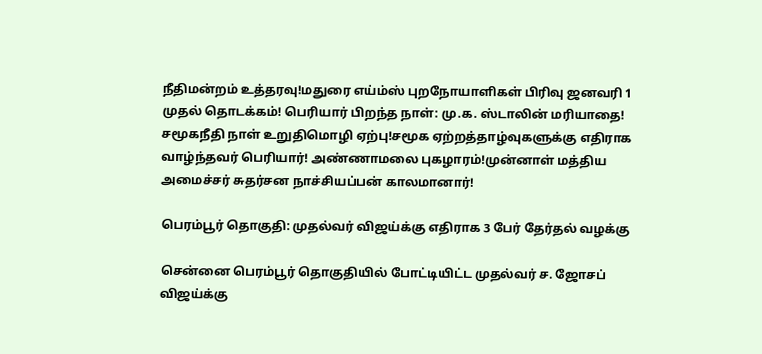நீதிமன்றம் உத்தரவு!மதுரை எய்ம்ஸ் புறநோயாளிகள் பிரிவு ஜனவரி 1 முதல் தொடக்கம்! பெரியார் பிறந்த நாள்: மு.க. ஸ்டாலின் மரியாதை! சமூகநீதி நாள் உறுதிமொழி ஏற்பு!சமூக ஏற்றத்தாழ்வுகளுக்கு எதிராக வாழ்ந்தவர் பெரியார்! அண்ணாமலை புகழாரம்!முன்னாள் மத்திய அமைச்சர் சுதர்சன நாச்சியப்பன் காலமானார்!

பெரம்பூர் தொகுதி: முதல்வர் விஜய்க்கு எதிராக 3 பேர் தேர்தல் வழக்கு

சென்னை பெரம்பூர் தொகுதியில் போட்டியிட்ட முதல்வர் ச. ஜோசப் விஜய்க்கு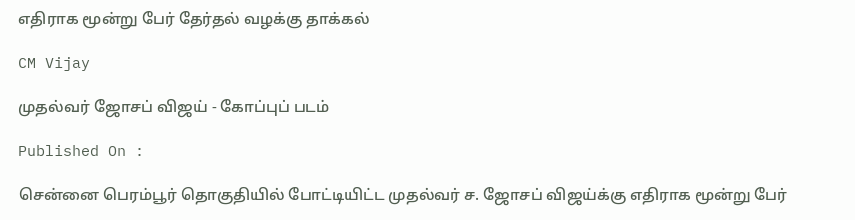எதிராக மூன்று பேர் தேர்தல் வழக்கு தாக்கல்

CM Vijay

முதல்வர் ஜோசப் விஜய் - கோப்புப் படம்

Published On :

சென்னை பெரம்பூர் தொகுதியில் போட்டியிட்ட முதல்வர் ச. ஜோசப் விஜய்க்கு எதிராக மூன்று பேர்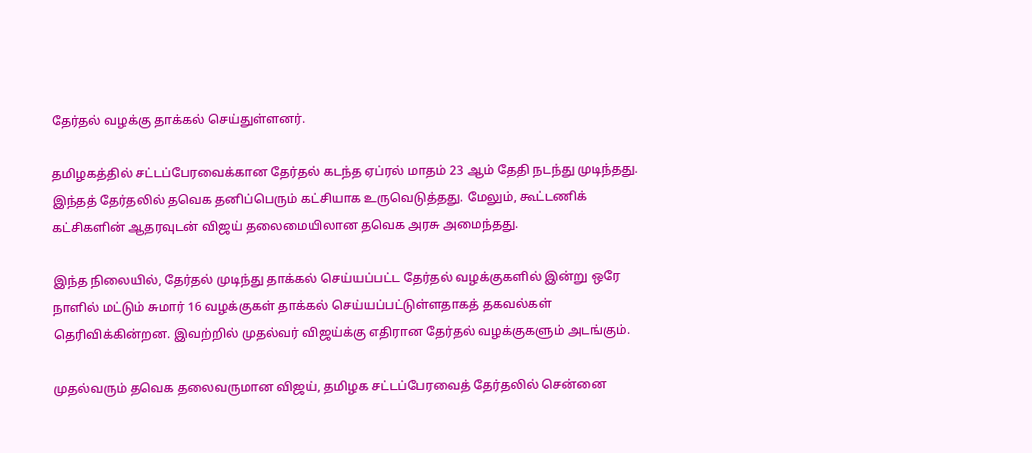தேர்தல் வழக்கு தாக்கல் செய்துள்ளனர்.

தமிழகத்தில் சட்டப்பேரவைக்கான தேர்தல் கடந்த ஏப்ரல் மாதம் 23 ஆம் தேதி நடந்து முடிந்தது. இந்தத் தேர்தலில் தவெக தனிப்பெரும் கட்சியாக உருவெடுத்தது. மேலும், கூட்டணிக் கட்சிகளின் ஆதரவுடன் விஜய் தலைமையிலான தவெக அரசு அமைந்தது.

இந்த நிலையில், தேர்தல் முடிந்து தாக்கல் செய்யப்பட்ட தேர்தல் வழக்குகளில் இன்று ஒரே நாளில் மட்டும் சுமார் 16 வழக்குகள் தாக்கல் செய்யப்பட்டுள்ளதாகத் தகவல்கள் தெரிவிக்கின்றன. இவற்றில் முதல்வர் விஜய்க்கு எதிரான தேர்தல் வழக்குகளும் அடங்கும்.

முதல்வரும் தவெக தலைவருமான விஜய், தமிழக சட்டப்பேரவைத் தேர்தலில் சென்னை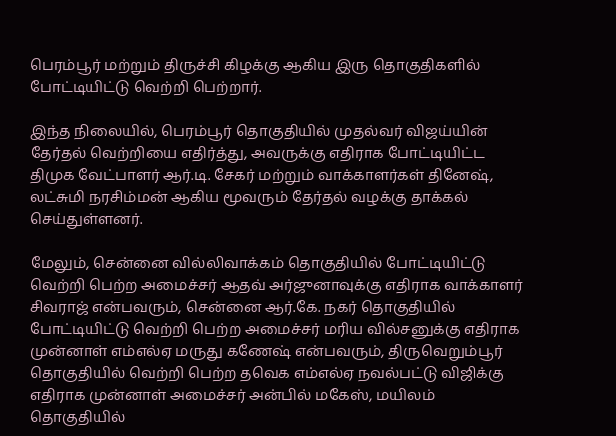பெரம்பூர் மற்றும் திருச்சி கிழக்கு ஆகிய இரு தொகுதிகளில் போட்டியிட்டு வெற்றி பெற்றார்.

இந்த நிலையில், பெரம்பூர் தொகுதியில் முதல்வர் விஜய்யின் தேர்தல் வெற்றியை எதிர்த்து, அவருக்கு எதிராக போட்டியிட்ட திமுக வேட்பாளர் ஆர்.டி. சேகர் மற்றும் வாக்காளர்கள் தினேஷ், லட்சுமி நரசிம்மன் ஆகிய மூவரும் தேர்தல் வழக்கு தாக்கல் செய்துள்ளனர்.

மேலும், சென்னை வில்லிவாக்கம் தொகுதியில் போட்டியிட்டு வெற்றி பெற்ற அமைச்சர் ஆதவ் அர்ஜுனாவுக்கு எதிராக வாக்காளர் சிவராஜ் என்பவரும், சென்னை ஆர்.கே. நகர் தொகுதியில் போட்டியிட்டு வெற்றி பெற்ற அமைச்சர் மரிய வில்சனுக்கு எதிராக முன்னாள் எம்எல்ஏ மருது கணேஷ் என்பவரும், திருவெறும்பூர் தொகுதியில் வெற்றி பெற்ற தவெக எம்எல்ஏ நவல்பட்டு விஜிக்கு எதிராக முன்னாள் அமைச்சர் அன்பில் மகேஸ், மயிலம் தொகுதியில்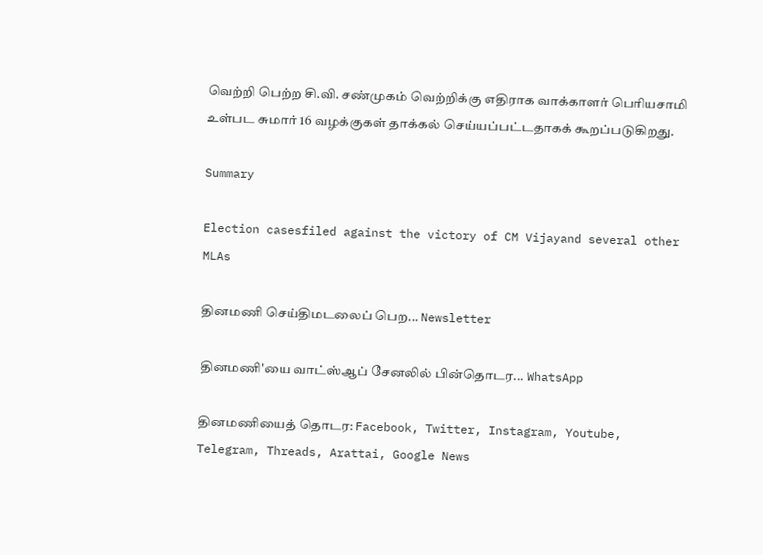வெற்றி பெற்ற சி.வி. சண்முகம் வெற்றிக்கு எதிராக வாக்காளர் பெரியசாமி உள்பட சுமார் 16 வழக்குகள் தாக்கல் செய்யப்பட்டதாகக் கூறப்படுகிறது.

Summary

Election casesfiled against the victory of CM Vijayand several other MLAs

தினமணி செய்திமடலைப் பெற... Newsletter

தினமணி'யை வாட்ஸ்ஆப் சேனலில் பின்தொடர... WhatsApp

தினமணியைத் தொடர: Facebook, Twitter, Instagram, Youtube, Telegram, Threads, Arattai, Google News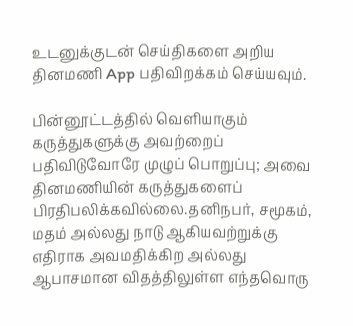உடனுக்குடன் செய்திகளை அறிய தினமணி App பதிவிறக்கம் செய்யவும்.

பின்னூட்டத்தில் வெளியாகும் கருத்துகளுக்கு அவற்றைப் பதிவிடுவோரே முழுப் பொறுப்பு; அவை தினமணியின் கருத்துகளைப் பிரதிபலிக்கவில்லை.தனிநபர், சமூகம், மதம் அல்லது நாடு ஆகியவற்றுக்கு எதிராக அவமதிக்கிற அல்லது ஆபாசமான விதத்திலுள்ள எந்தவொரு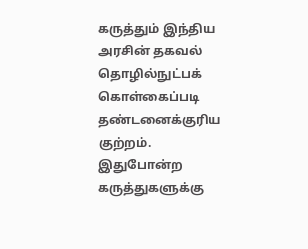கருத்தும் இந்திய அரசின் தகவல் தொழில்நுட்பக் கொள்கைப்படி தண்டனைக்குரிய குற்றம். இதுபோன்ற கருத்துகளுக்கு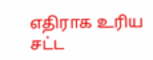எதிராக உரிய சட்ட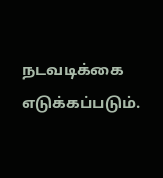நடவடிக்கை எடுக்கப்படும்.